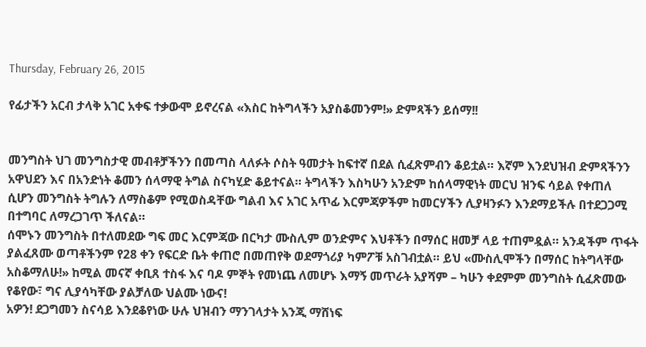Thursday, February 26, 2015

የፊታችን አርብ ታላቅ አገር አቀፍ ተቃውሞ ይኖረናል «እስር ከትግላችን አያስቆመንም!» ድምጻችን ይሰማ!!


መንግስት ህገ መንግስታዊ መብቶቻችንን በመጣስ ላለፉት ሶስት ዓመታት ከፍተኛ በደል ሲፈጽምብን ቆይቷል። እኛም እንደህዝብ ድምጻችንን አዋህደን እና በአንድነት ቆመን ሰላማዊ ትግል ስናካሂድ ቆይተናል። ትግላችን እስካሁን አንድም ከሰላማዊነት መርህ ዝንፍ ሳይል የቀጠለ ሲሆን መንግስት ትግሉን ለማስቆም የሚወስዳቸው ግልብ እና አገር አጥፊ እርምጃዎችም ከመርሃችን ሊያዛንፉን እንደማይችሉ በተደጋጋሚ በተግባር ለማረጋገጥ ችለናል።
ሰሞኑን መንግስት በተለመደው ግፍ መር እርምጃው በርካታ ሙስሊም ወንድምና እህቶችን በማሰር ዘመቻ ላይ ተጠምዷል። አንዳችም ጥፋት ያልፈጸሙ ወጣቶችንም የ28 ቀን የፍርድ ቤት ቀጠሮ በመጠየቅ ወደማጎሪያ ካምፖቹ አስገብቷል። ይህ «ሙስሊሞችን በማሰር ከትግላቸው አስቆማለሁ!» ከሚል መናኛ ቀቢጸ ተስፋ እና ባዶ ምኞት የመነጨ ለመሆኑ እማኝ መጥራት አያሻም – ካሁን ቀደምም መንግስት ሲፈጽመው የቆየው፣ ግና ሊያሳካቸው ያልቻለው ህልሙ ነውና!
አዎን! ደጋግመን ስናሳይ እንደቆየነው ሁሉ ህዝብን ማንገላታት አንጂ ማሸነፍ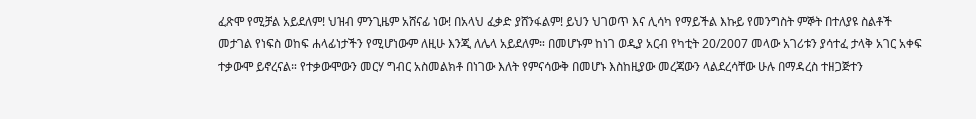ፈጽሞ የሚቻል አይደለም! ህዝብ ምንጊዜም አሸናፊ ነው! በአላህ ፈቃድ ያሸንፋልም! ይህን ህገወጥ እና ሊሳካ የማይችል እኩይ የመንግስት ምኞት በተለያዩ ስልቶች መታገል የነፍስ ወከፍ ሐላፊነታችን የሚሆነውም ለዚሁ እንጂ ለሌላ አይደለም። በመሆኑም ከነገ ወዲያ አርብ የካቲት 20/2007 መላው አገሪቱን ያሳተፈ ታላቅ አገር አቀፍ ተቃውሞ ይኖረናል። የተቃውሞውን መርሃ ግብር አስመልክቶ በነገው እለት የምናሳውቅ በመሆኑ እስከዚያው መረጃውን ላልደረሳቸው ሁሉ በማዳረስ ተዘጋጅተን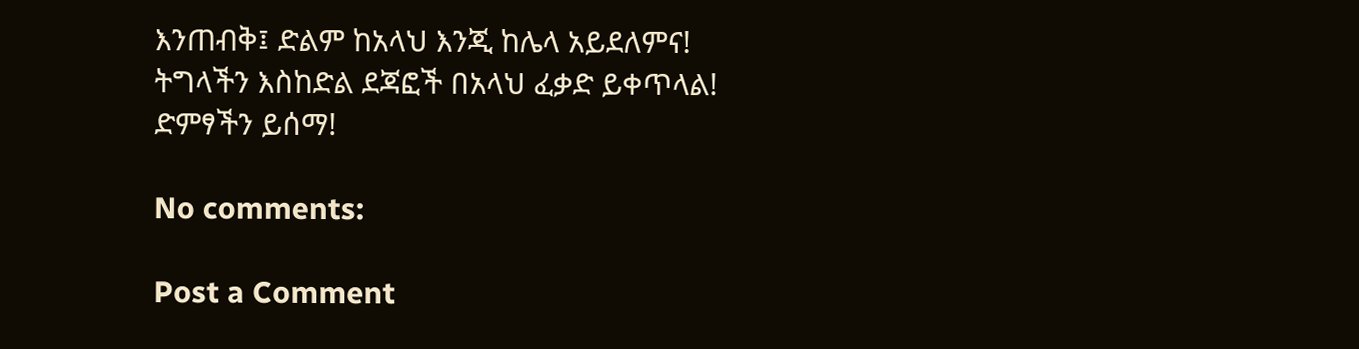እንጠብቅ፤ ድልም ከአላህ እንጂ ከሌላ አይደለምና!
ትግላችን እስከድል ደጃፎች በአላህ ፈቃድ ይቀጥላል!
ድምፃችን ይሰማ!

No comments:

Post a Comment